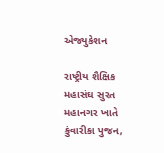એજ્યુકેશન

રાષ્ટ્રીય શૈક્ષિક મહાસંઘ સુરત મહાનગર ખાતે કુંવારીકા પુજન,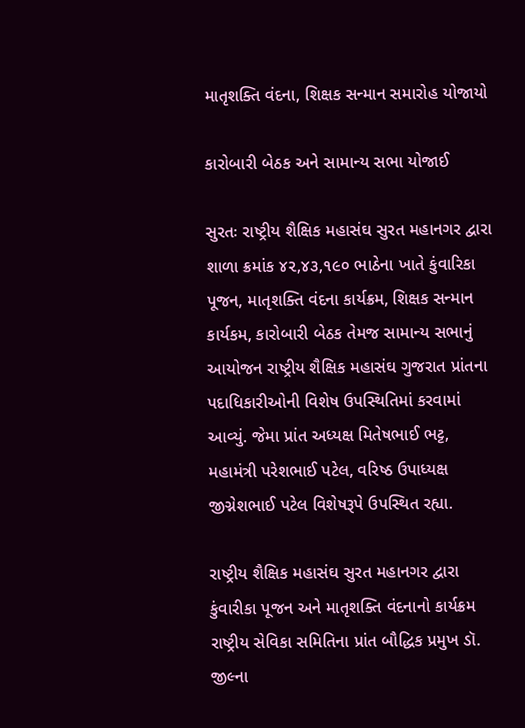માતૃશક્તિ વંદના, શિક્ષક સન્માન સમારોહ યોજાયો

કારોબારી બેઠક અને સામાન્ય સભા યોજાઈ

સુરતઃ રાષ્ટ્રીય શૈક્ષિક મહાસંઘ સુરત મહાનગર દ્વારા શાળા ક્રમાંક ૪૨,૪૩,૧૯૦ ભાઠેના ખાતે કુંવારિકા પૂજન, માતૃશક્તિ વંદના કાર્યક્રમ, શિક્ષક સન્માન કાર્યકમ, કારોબારી બેઠક તેમજ સામાન્ય સભાનું આયોજન રાષ્ટ્રીય શૈક્ષિક મહાસંઘ ગુજરાત પ્રાંતના પદાધિકારીઓની વિશેષ ઉપસ્થિતિમાં કરવામાં આવ્યું. જેમા પ્રાંત અધ્યક્ષ મિતેષભાઈ ભટ્ટ, મહામંત્રી પરેશભાઈ પટેલ, વરિષ્ઠ ઉપાધ્યક્ષ જીગ્નેશભાઈ પટેલ વિશેષરૂપે ઉપસ્થિત રહ્યા.

રાષ્ટ્રીય શૈક્ષિક મહાસંઘ સુરત મહાનગર દ્વારા કુંવારીકા પૂજન અને માતૃશક્તિ વંદનાનો કાર્યક્રમ રાષ્ટ્રીય સેવિકા સમિતિના પ્રાંત બૌદ્ધિક પ્રમુખ ડૉ. જીલ્ના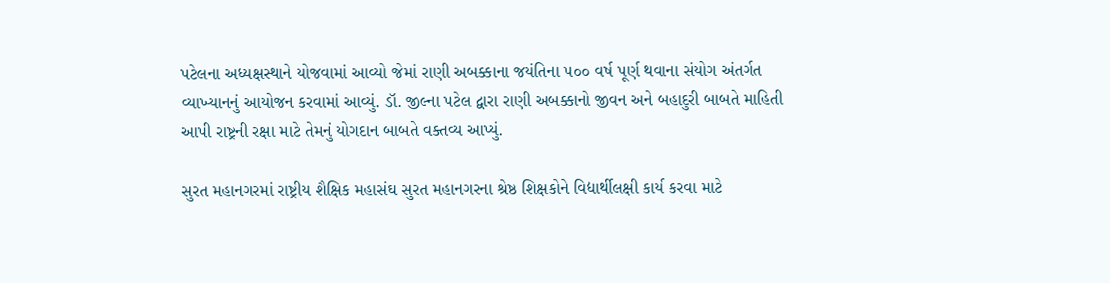પટેલના અધ્યક્ષસ્થાને યોજવામાં આવ્યો જેમાં રાણી અબક્કાના જયંતિના ૫૦૦ વર્ષ પૂર્ણ થવાના સંયોગ અંતર્ગત વ્યાખ્યાનનું આયોજન કરવામાં આવ્યું. ડૉ. જીલ્ના પટેલ દ્વારા રાણી અબક્કાનો જીવન અને બહાદુરી બાબતે માહિતી આપી રાષ્ટ્રની રક્ષા માટે તેમનું યોગદાન બાબતે વક્તવ્ય આપ્યું.

સુરત મહાનગરમાં રાષ્ટ્રીય શૈક્ષિક મહાસંઘ સુરત મહાનગરના શ્રેષ્ઠ શિક્ષકોને વિદ્યાર્થીલક્ષી કાર્ય કરવા માટે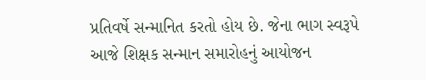પ્રતિવર્ષે સન્માનિત કરતો હોય છે. જેના ભાગ સ્વરૂપે આજે શિક્ષક સન્માન સમારોહનું આયોજન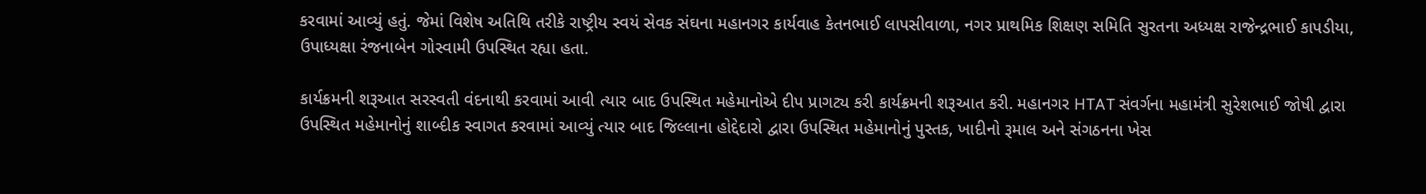કરવામાં આવ્યું હતું. જેમાં વિશેષ અતિથિ તરીકે રાષ્ટ્રીય સ્વયં સેવક સંઘના મહાનગર કાર્યવાહ કેતનભાઈ લાપસીવાળા, નગર પ્રાથમિક શિક્ષણ સમિતિ સુરતના અધ્યક્ષ રાજેન્દ્રભાઈ કાપડીયા, ઉપાધ્યક્ષા રંજનાબેન ગોસ્વામી ઉપસ્થિત રહ્યા હતા.

કાર્યક્રમની શરૂઆત સરસ્વતી વંદનાથી કરવામાં આવી ત્યાર બાદ ઉપસ્થિત મહેમાનોએ દીપ પ્રાગટ્ય કરી કાર્યક્રમની શરૂઆત કરી. મહાનગર HTAT સંવર્ગના મહામંત્રી સુરેશભાઈ જોષી દ્વારા ઉપસ્થિત મહેમાનોનું શાબ્દીક સ્વાગત કરવામાં આવ્યું ત્યાર બાદ જિલ્લાના હોદ્દેદારો દ્વારા ઉપસ્થિત મહેમાનોનું પુસ્તક, ખાદીનો રૂમાલ અને સંગઠનના ખેસ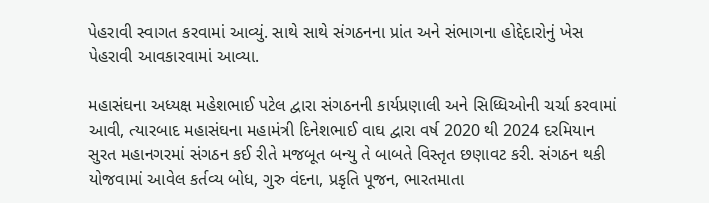પેહરાવી સ્વાગત કરવામાં આવ્યું. સાથે સાથે સંગઠનના પ્રાંત અને સંભાગના હોદ્દેદારોનું ખેસ પેહરાવી આવકારવામાં આવ્યા.

મહાસંઘના અધ્યક્ષ મહેશભાઈ પટેલ દ્વારા સંગઠનની કાર્યપ્રણાલી અને સિધ્ધિઓની ચર્ચા કરવામાં આવી, ત્યારબાદ મહાસંઘના મહામંત્રી દિનેશભાઈ વાઘ દ્વારા વર્ષ 2020 થી 2024 દરમિયાન સુરત મહાનગરમાં સંગઠન કઈ રીતે મજબૂત બન્યુ તે બાબતે વિસ્તૃત છણાવટ કરી. સંગઠન થકી યોજવામાં આવેલ કર્તવ્ય બોધ, ગુરુ વંદના, પ્રકૃતિ પૂજન, ભારતમાતા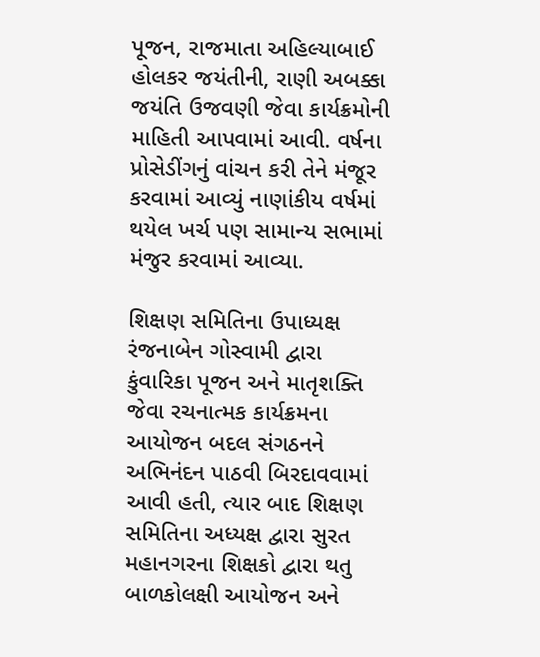પૂજન, રાજમાતા અહિલ્યાબાઈ હોલકર જયંતીની, રાણી અબક્કા જયંતિ ઉજવણી જેવા કાર્યક્રમોની માહિતી આપવામાં આવી. વર્ષના પ્રોસેડીંગનું વાંચન કરી તેને મંજૂર કરવામાં આવ્યું નાણાંકીય વર્ષમાં થયેલ ખર્ચ પણ સામાન્ય સભામાં મંજુર કરવામાં આવ્યા.

શિક્ષણ સમિતિના ઉપાધ્યક્ષ રંજનાબેન ગોસ્વામી દ્વારા કુંવારિકા પૂજન અને માતૃશક્તિ જેવા રચનાત્મક કાર્યક્રમના આયોજન બદલ સંગઠનને અભિનંદન પાઠવી બિરદાવવામાં આવી હતી, ત્યાર બાદ શિક્ષણ સમિતિના અધ્યક્ષ દ્વારા સુરત મહાનગરના શિક્ષકો દ્વારા થતુ બાળકોલક્ષી આયોજન અને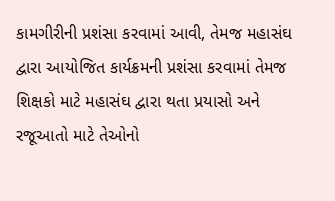કામગીરીની પ્રશંસા કરવામાં આવી, તેમજ મહાસંઘ દ્વારા આયોજિત કાર્યક્રમની પ્રશંસા કરવામાં તેમજ શિક્ષકો માટે મહાસંઘ દ્વારા થતા પ્રયાસો અને રજૂઆતો માટે તેઓનો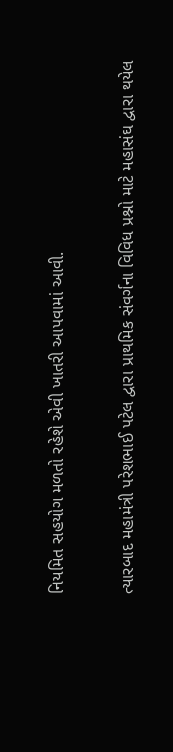નિયમિત સહયોગ મળતો રહેશે એવી ખાતરી આપવામાં આવી.

ત્યારબાદ મહામંત્રી પરેશભાઈ પટેલ દ્વારા પ્રાથમિક સંવર્ગના વિવિધ પ્રશ્નો માટે મહાસંઘ દ્વારા થયેલ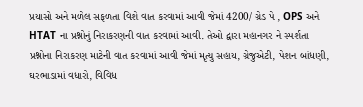પ્રયાસો અને મળેલ સફળતા વિશે વાત કરવામાં આવી જેમાં 4200/ ગ્રેડ પે , OPS અને HTAT ના પ્રશ્નોનું નિરાકરણની વાત કરવામાં આવી. તેઓ દ્વારા મહાનગર ને સ્પર્શતા પ્રશ્નોના નિરાકરણ માટેની વાત કરવામાં આવી જેમાં મૃત્યુ સહાય, ગ્રેજુએટી, પેશન બાંધણી, ઘરભાડામાં વધારો, વિવિધ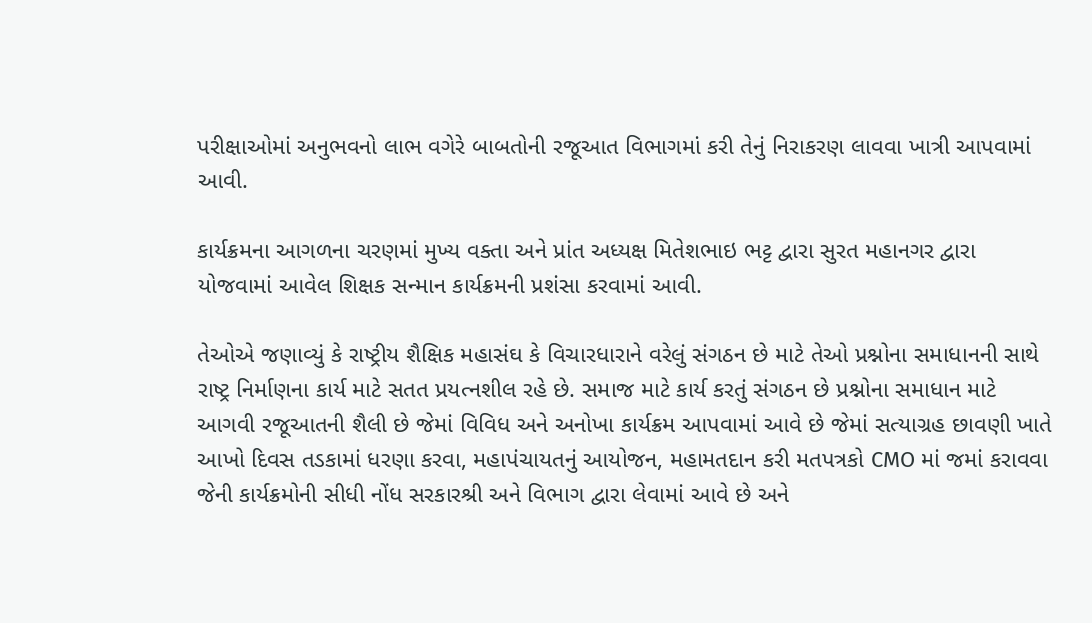પરીક્ષાઓમાં અનુભવનો લાભ વગેરે બાબતોની રજૂઆત વિભાગમાં કરી તેનું નિરાકરણ લાવવા ખાત્રી આપવામાં આવી.

કાર્યક્રમના આગળના ચરણમાં મુખ્ય વક્તા અને પ્રાંત અધ્યક્ષ મિતેશભાઇ ભટ્ટ દ્વારા સુરત મહાનગર દ્વારા યોજવામાં આવેલ શિક્ષક સન્માન કાર્યક્રમની પ્રશંસા કરવામાં આવી.

તેઓએ જણાવ્યું કે રાષ્ટ્રીય શૈક્ષિક મહાસંઘ કે વિચારધારાને વરેલું સંગઠન છે માટે તેઓ પ્રશ્નોના સમાધાનની સાથે રાષ્ટ્ર નિર્માણના કાર્ય માટે સતત પ્રયત્નશીલ રહે છે. સમાજ માટે કાર્ય કરતું સંગઠન છે પ્રશ્નોના સમાધાન માટે આગવી રજૂઆતની શૈલી છે જેમાં વિવિધ અને અનોખા કાર્યક્રમ આપવામાં આવે છે જેમાં સત્યાગ્રહ છાવણી ખાતે આખો દિવસ તડકામાં ધરણા કરવા, મહાપંચાયતનું આયોજન, મહામતદાન કરી મતપત્રકો CMO માં જમાં કરાવવા જેની કાર્યક્રમોની સીધી નોંધ સરકારશ્રી અને વિભાગ દ્વારા લેવામાં આવે છે અને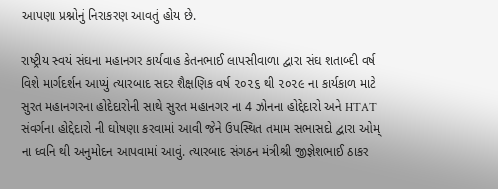આપણા પ્રશ્નોનું નિરાકરણ આવતું હોય છે.

રાષ્ટ્રીય સ્વયં સંઘના મહાનગર કાર્યવાહ કેતનભાઈ લાપસીવાળા દ્વારા સંઘ શતાબ્દી વર્ષ વિશે માર્ગદર્શન આપ્યું ત્યારબાદ સદર શૈક્ષણિક વર્ષ ૨૦૨૬ થી ૨૦૨૯ ના કાર્યકાળ માટે સુરત મહાનગરના હોદેદારોની સાથે સુરત મહાનગર ના 4 ઝોનના હોદ્દેદારો અને HTAT સંવર્ગના હોદ્દેદારો ની ઘોષણા કરવામાં આવી જેને ઉપસ્થિત તમામ સભાસદો દ્વારા ઓમ્ ના ધ્વનિ થી અનુમોદન આપવામાં આવું. ત્યારબાદ સંગઠન મંત્રીશ્રી જીજ્ઞેશભાઈ ઠાકર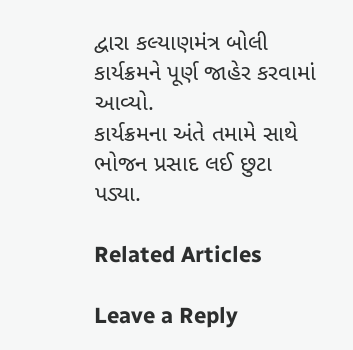દ્વારા કલ્યાણમંત્ર બોલી કાર્યક્રમને પૂર્ણ જાહેર કરવામાં આવ્યો.
કાર્યક્રમના અંતે તમામે સાથે ભોજન પ્રસાદ લઈ છુટા પડ્યા.

Related Articles

Leave a Reply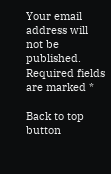Your email address will not be published. Required fields are marked *

Back to top button